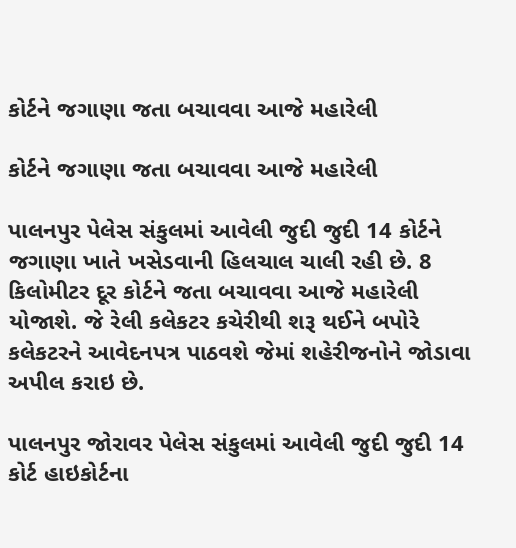કોર્ટને જગાણા જતા બચાવવા આજે મહારેલી

કોર્ટને જગાણા જતા બચાવવા આજે મહારેલી

પાલનપુર પેલેસ સંકુલમાં આવેલી જુદી જુદી 14 કોર્ટને જગાણા ખાતે ખસેડવાની હિલચાલ ચાલી રહી છે. 8 કિલોમીટર દૂર કોર્ટને જતા બચાવવા આજે મહારેલી યોજાશે. જે રેલી કલેકટર કચેરીથી શરૂ થઈને બપોરે કલેકટરને આવેદનપત્ર પાઠવશે જેમાં શહેરીજનોને જોડાવા અપીલ કરાઇ છે.

પાલનપુર જોરાવર પેલેસ સંકુલમાં આવેલી જુદી જુદી 14 કોર્ટ હાઇકોર્ટના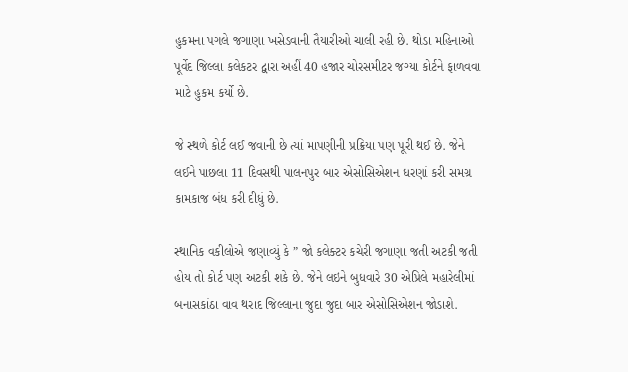હુકમના પગલે જગાણા ખસેડવાની તૈયારીઓ ચાલી રહી છે. થોડા મહિનાઓ પૂર્વેદ જિલ્લા કલેકટર દ્વારા અહીં 40 હજાર ચોરસમીટર જગ્યા કોર્ટને ફાળવવા માટે હુકમ કર્યો છે.

જે સ્થળે કોર્ટ લઈ જવાની છે ત્યાં માપણીની પ્રક્રિયા પણ પૂરી થઈ છે. જેને લઈને પાછલા 11 દિવસથી પાલનપુર બાર એસોસિએશન ધરણાં કરી સમગ્ર કામકાજ બંધ કરી દીધું છે.

સ્થાનિક વકીલોએ જણાવ્યું કે ” જો કલેક્ટર કચેરી જગાણા જતી અટકી જતી હોય તો કોર્ટ પણ અટકી શકે છે. જેને લઇને બુધવારે 30 એપ્રિલે મહારેલીમાં બનાસકાંઠા વાવ થરાદ જિલ્લાના જુદા જુદા બાર એસોસિએશન જોડાશે.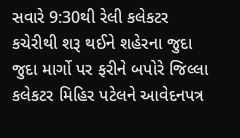સવારે 9:30થી રેલી કલેકટર કચેરીથી શરૂ થઈને શહેરના જુદા જુદા માર્ગો પર ફરીને બપોરે જિલ્લા કલેકટર મિહિર પટેલને આવેદનપત્ર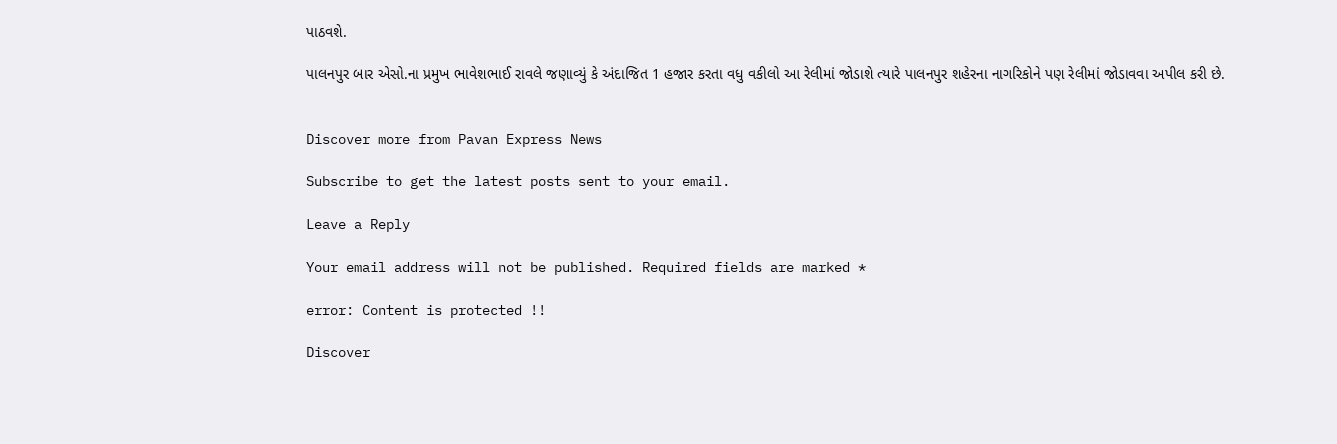પાઠવશે.

પાલનપુર બાર એસો.ના પ્રમુખ ભાવેશભાઈ રાવલે જણાવ્યું કે અંદાજિત 1 હજાર કરતા વધુ વકીલો આ રેલીમાં જોડાશે ત્યારે પાલનપુર શહેરના નાગરિકોને પણ રેલીમાં જોડાવવા અપીલ કરી છે.


Discover more from Pavan Express News

Subscribe to get the latest posts sent to your email.

Leave a Reply

Your email address will not be published. Required fields are marked *

error: Content is protected !!

Discover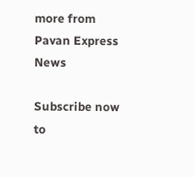more from Pavan Express News

Subscribe now to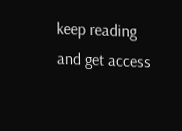keep reading and get access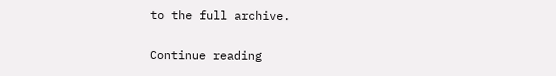to the full archive.

Continue reading